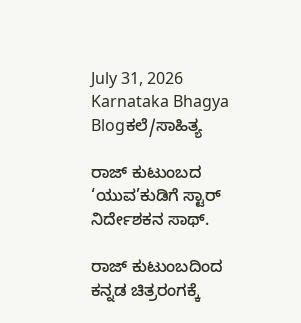July 31, 2026
Karnataka Bhagya
Blogಕಲೆ/ಸಾಹಿತ್ಯ

ರಾಜ್ ಕುಟುಂಬದ ‘ಯುವ’ಕುಡಿಗೆ ಸ್ಟಾರ್ ನಿರ್ದೇಶಕನ ಸಾಥ್.

ರಾಜ್ ಕುಟುಂಬದಿಂದ ಕನ್ನಡ ಚಿತ್ರರಂಗಕ್ಕೆ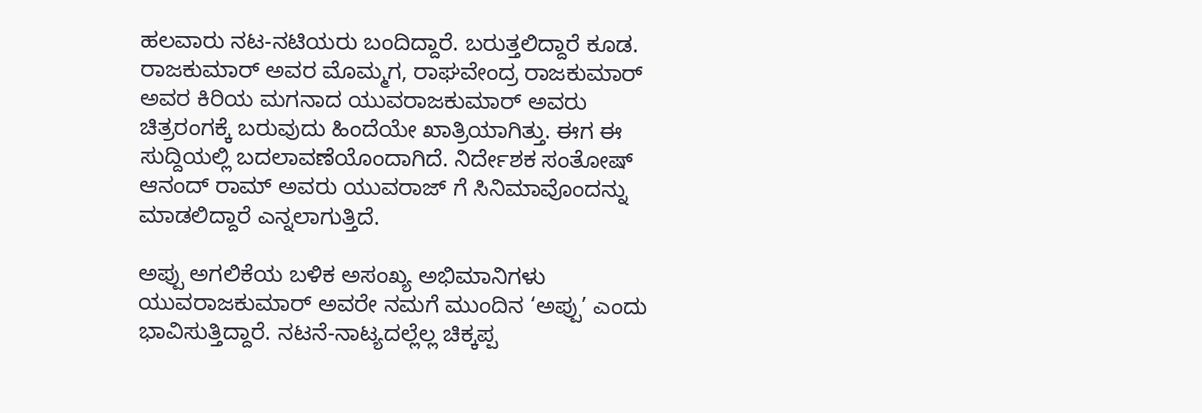ಹಲವಾರು ನಟ-ನಟಿಯರು ಬಂದಿದ್ದಾರೆ. ಬರುತ್ತಲಿದ್ದಾರೆ ಕೂಡ. ರಾಜಕುಮಾರ್ ಅವರ ಮೊಮ್ಮಗ, ರಾಘವೇಂದ್ರ ರಾಜಕುಮಾರ್ ಅವರ ಕಿರಿಯ ಮಗನಾದ ಯುವರಾಜಕುಮಾರ್ ಅವರು ಚಿತ್ರರಂಗಕ್ಕೆ ಬರುವುದು ಹಿಂದೆಯೇ ಖಾತ್ರಿಯಾಗಿತ್ತು. ಈಗ ಈ ಸುದ್ದಿಯಲ್ಲಿ ಬದಲಾವಣೆಯೊಂದಾಗಿದೆ. ನಿರ್ದೇಶಕ ಸಂತೋಷ್ ಆನಂದ್ ರಾಮ್ ಅವರು ಯುವರಾಜ್ ಗೆ ಸಿನಿಮಾವೊಂದನ್ನು ಮಾಡಲಿದ್ದಾರೆ ಎನ್ನಲಾಗುತ್ತಿದೆ.

ಅಪ್ಪು ಅಗಲಿಕೆಯ ಬಳಿಕ ಅಸಂಖ್ಯ ಅಭಿಮಾನಿಗಳು ಯುವರಾಜಕುಮಾರ್ ಅವರೇ ನಮಗೆ ಮುಂದಿನ ‘ಅಪ್ಪು’ ಎಂದು ಭಾವಿಸುತ್ತಿದ್ದಾರೆ. ನಟನೆ-ನಾಟ್ಯದಲ್ಲೆಲ್ಲ ಚಿಕ್ಕಪ್ಪ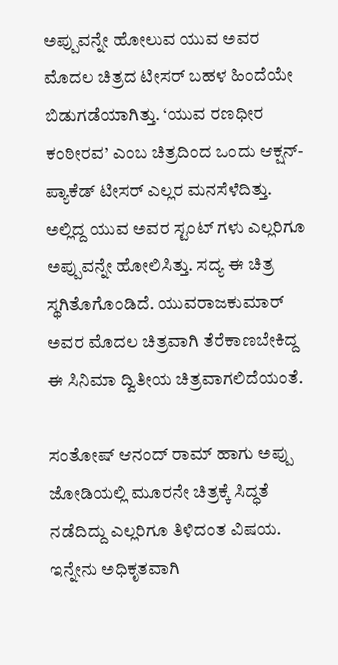ಅಪ್ಪುವನ್ನೇ ಹೋಲುವ ಯುವ ಅವರ ಮೊದಲ ಚಿತ್ರದ ಟೀಸರ್ ಬಹಳ ಹಿಂದೆಯೇ ಬಿಡುಗಡೆಯಾಗಿತ್ತು. ‘ಯುವ ರಣಧೀರ ಕಂಠೀರವ’ ಎಂಬ ಚಿತ್ರದಿಂದ ಒಂದು ಆಕ್ಷನ್-ಪ್ಯಾಕೆಡ್ ಟೀಸರ್ ಎಲ್ಲರ ಮನಸೆಳೆದಿತ್ತು. ಅಲ್ಲಿದ್ದ ಯುವ ಅವರ ಸ್ಟಂಟ್ ಗಳು ಎಲ್ಲರಿಗೂ ಅಪ್ಪುವನ್ನೇ ಹೋಲಿಸಿತ್ತು. ಸದ್ಯ ಈ ಚಿತ್ರ ಸ್ಥಗಿತೊಗೊಂಡಿದೆ. ಯುವರಾಜಕುಮಾರ್ ಅವರ ಮೊದಲ ಚಿತ್ರವಾಗಿ ತೆರೆಕಾಣಬೇಕಿದ್ದ ಈ ಸಿನಿಮಾ ದ್ವಿತೀಯ ಚಿತ್ರವಾಗಲಿದೆಯಂತೆ.

ಸಂತೋಷ್ ಆನಂದ್ ರಾಮ್ ಹಾಗು ಅಪ್ಪು ಜೋಡಿಯಲ್ಲಿ ಮೂರನೇ ಚಿತ್ರಕ್ಕೆ ಸಿದ್ಧತೆ ನಡೆದಿದ್ದು ಎಲ್ಲರಿಗೂ ತಿಳಿದಂತ ವಿಷಯ. ಇನ್ನೇನು ಅಧಿಕೃತವಾಗಿ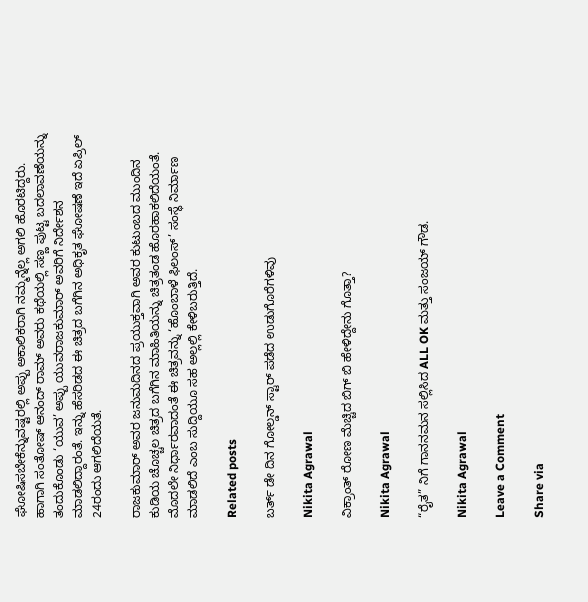ಘೋಷಿಸಬೇಕೆನ್ನುವಷ್ಟರಲ್ಲಿ ಅಪ್ಪು ಅಕಾಲಿಕರಾಗಿ ನಮ್ಮನ್ನೆಲ್ಲ ಅಗಲಿ ಹೊರಟಿದ್ದರು. ಹಾಗಾಗಿ ಸಂತೋಷ್ ಆನಂದ್ ರಾಮ್ ಅವರು ಕಥೆಯಲ್ಲಿ ಸಣ್ಣ ಪುಟ್ಟ ಬದಲಾವಣೆಯನ್ನು ತಂದುಕೊಂಡು ‘ಯುವ’ ಅಪ್ಪು ಯುವರಾಜಕುಮಾರ್ ಅವರಿಗೆ ನಿರ್ದೇಶನ ಮಾಡಲಿದ್ದಾರಂತೆ. ಇನ್ನು ಹೆಸರಿಡದ ಈ ಚಿತ್ರದ ಬಗೆಗಿನ ಅಧಿಕೃತ ಘೋಷಣೆ ಇದೆ ಏಪ್ರಿಲ್ 24ರಂದು ಆಗಲಿದೆಯತೆ.

ರಾಜಕುಮಾರ್ ಅವರ ಜನುಮದಿನದ ಪ್ರಯುಕ್ತವಾಗಿ ಅವರ ಕುಟುಂಬದ ಮುಂದಿನ ಕುಡಿಯ ಚೊಚ್ಚಲ ಚಿತ್ರದ ಬಗೆಗಿನ ಮಾಹಿತಿಯನ್ನು ಚಿತ್ರತಂಡ ಹೊರಹಾಕಲಿದೆಯಂತೆ. ಮೊದಲೇ ನಿರ್ಧಾರವಾದಂತೆ ಈ ಚಿತ್ರವನ್ನು ‘ಹೊಂಬಾಳೆ ಫಿಲಂಸ್’ ಸಂಸ್ಥೆ ನಿರ್ಮಾಣ ಮಾಡಲಿದೆ ಎಂಬ ಸುದ್ದಿಯೂ ಸಹ ಅಲ್ಲಲ್ಲಿ ಕೇಳಿಬರುತ್ತಿದೆ.

Related posts

ಬರ್ತ್ ಡೇ ದಿನ ಗೋಲ್ಡನ್ ಸ್ಟಾರ್ ಪಡೆದ ಉಡುಗೊರೆಗಳಿವು

Nikita Agrawal

ವಿಕ್ರಾಂತ್ ರೋಣ ಮೆಚ್ಚಿದ ಬಿಗ್ ಬಿ ಹೇಳಿದ್ದೇನು ಗೊತ್ತಾ?

Nikita Agrawal

“ರೈತ” ನಿಗೆ ಗಾನನಮನ ಸಲ್ಲಿಸಿದ ALL OK ಮತ್ತು ಸಂಜಯ್ ಗೌಡ.

Nikita Agrawal

Leave a Comment

Share via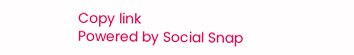Copy link
Powered by Social Snap